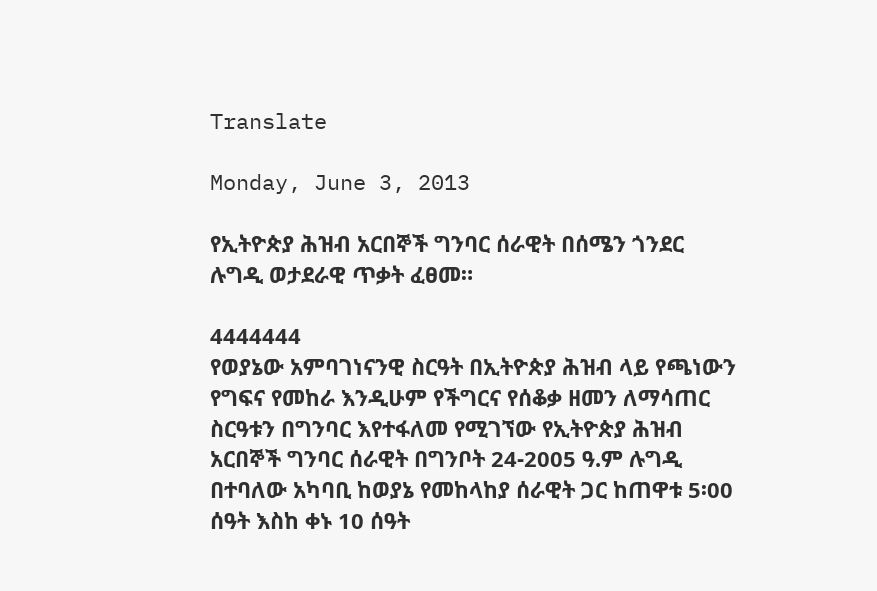Translate

Monday, June 3, 2013

የኢትዮጵያ ሕዝብ አርበኞች ግንባር ሰራዊት በሰሜን ጎንደር ሉግዲ ወታደራዊ ጥቃት ፈፀመ።

4444444
የወያኔው አምባገነናንዊ ስርዓት በኢትዮጵያ ሕዝብ ላይ የጫነውን የግፍና የመከራ እንዲሁም የችግርና የሰቆቃ ዘመን ለማሳጠር ስርዓቱን በግንባር እየተፋለመ የሚገኘው የኢትዮጵያ ሕዝብ አርበኞች ግንባር ሰራዊት በግንቦት 24-2005 ዓ.ም ሉግዲ በተባለው አካባቢ ከወያኔ የመከላከያ ሰራዊት ጋር ከጠዋቱ 5፡00 ሰዓት እስከ ቀኑ 10 ሰዓት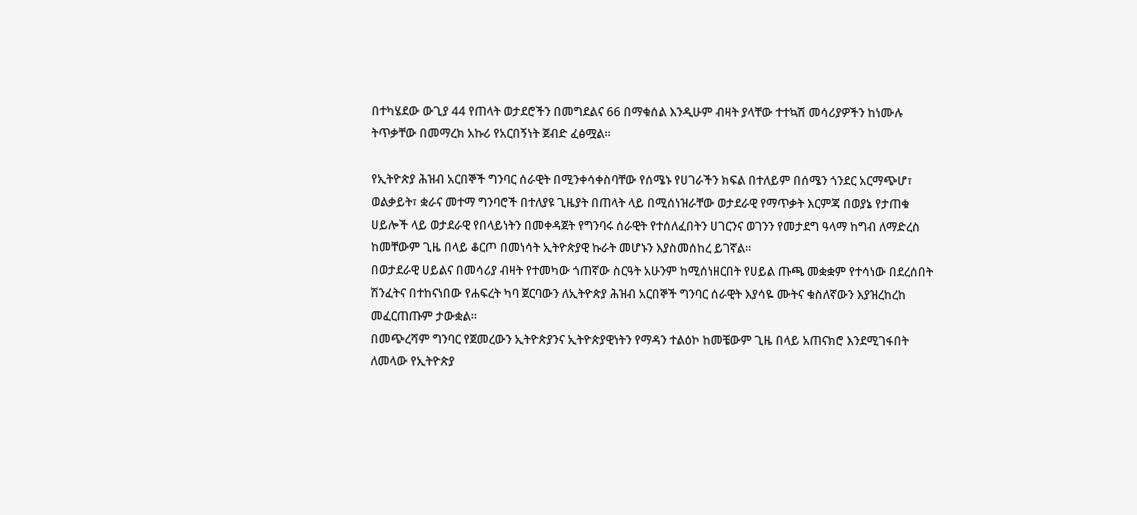በተካሄደው ውጊያ 44 የጠላት ወታደሮችን በመግደልና 66 በማቁሰል እንዲሁም ብዛት ያላቸው ተተኳሽ መሳሪያዎችን ከነሙሉ ትጥቃቸው በመማረክ አኩሪ የአርበኝነት ጀብድ ፈፅሟል።

የኢትዮጵያ ሕዝብ አርበኞች ግንባር ሰራዊት በሚንቀሳቀስባቸው የሰሜኑ የሀገራችን ክፍል በተለይም በሰሜን ጎንደር አርማጭሆ፣ ወልቃይት፣ ቋራና መተማ ግንባሮች በተለያዩ ጊዜያት በጠላት ላይ በሚሰነዝራቸው ወታደራዊ የማጥቃት እርምጃ በወያኔ የታጠቁ ሀይሎች ላይ ወታደራዊ የበላይነትን በመቀዳጀት የግንባሩ ሰራዊት የተሰለፈበትን ሀገርንና ወገንን የመታደግ ዓላማ ከግብ ለማድረስ ከመቸውም ጊዜ በላይ ቆርጦ በመነሳት ኢትዮጵያዊ ኩራት መሆኑን እያስመሰከረ ይገኛል።
በወታደራዊ ሀይልና በመሳሪያ ብዛት የተመካው ጎጠኛው ስርዓት አሁንም ከሚሰነዘርበት የሀይል ጡጫ መቋቋም የተሳነው በደረሰበት ሽንፈትና በተከናነበው የሐፍረት ካባ ጀርባውን ለኢትዮጵያ ሕዝብ አርበኞች ግንባር ሰራዊት እያሳዬ ሙትና ቁስለኛውን እያዝረከረከ መፈርጠጡም ታውቋል።
በመጭረሻም ግንባር የጀመረውን ኢትዮጵያንና ኢትዮጵያዊነትን የማዳን ተልዕኮ ከመቼውም ጊዜ በላይ አጠናክሮ እንደሚገፋበት ለመላው የኢትዮጵያ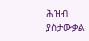ሕዝብ ያስታውቃል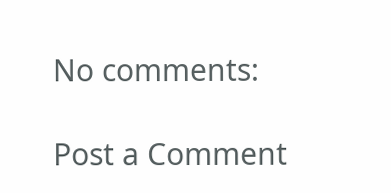No comments:

Post a Comment